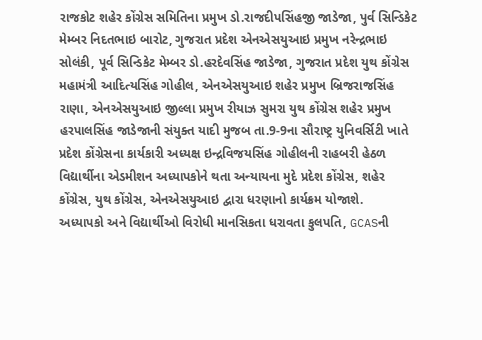રાજકોટ શહેર કોંગ્રેસ સમિતિના પ્રમુખ ડો.રાજદીપસિંહજી જાડેજા, પુર્વ સિન્ડિકેટ મેમ્બર નિદતભાઇ બારોટ, ગુજરાત પ્રદેશ એનએસયુઆઇ પ્રમુખ નરેન્દ્રભાઇ સોલંકી, પૂર્વ સિન્ડિકેટ મેમ્બર ડો.હરદેવસિંહ જાડેજા, ગુજરાત પ્રદેશ યુથ કોંગ્રેસ મહામંત્રી આદિત્યસિંહ ગોહીલ, એનએસયુઆઇ શહેર પ્રમુખ બ્રિજરાજસિંહ રાણા, એનએસયુઆઇ જીલ્લા પ્રમુખ રીયાઝ સુમરા યુથ કોંગ્રેસ શહેર પ્રમુખ હરપાલસિંહ જાડેજાની સંયુક્ત યાદી મુજબ તા.9-9ના સૌરાષ્ટ્ર યુનિવર્સિટી ખાતે પ્રદેશ કોંગ્રેસના કાર્યકારી અધ્યક્ષ ઇન્દ્રવિજયસિંહ ગોહીલની રાહબરી હેઠળ વિદ્યાર્થીના એડમીશન અધ્યાપકોને થતા અન્યાયના મુદે પ્રદેશ કોંગ્રેસ, શહેર કોંગ્રેસ, યુથ કોંગ્રેસ, એનએસયુઆઇ દ્વારા ધરણાનો કાર્યક્રમ યોજાશે.
અધ્યાપકો અને વિદ્યાર્થીઓ વિરોધી માનસિકતા ધરાવતા કુલપતિ, GCASની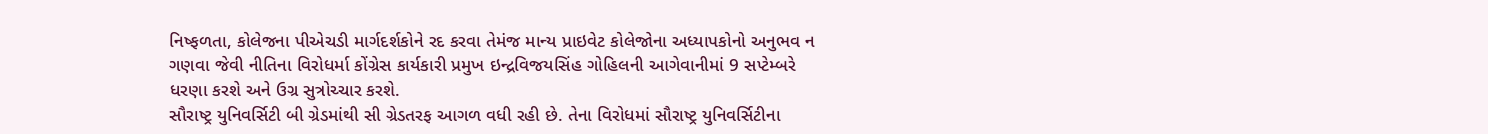નિષ્ફળતા, કોલેજના પીએચડી માર્ગદર્શકોને રદ કરવા તેમંજ માન્ય પ્રાઇવેટ કોલેજોના અધ્યાપકોનો અનુભવ ન ગણવા જેવી નીતિના વિરોધર્મા કોંગ્રેસ કાર્યકારી પ્રમુખ ઇન્દ્રવિજયસિંહ ગોહિલની આગેવાનીમાં 9 સપ્ટેમ્બરે ધરણા કરશે અને ઉગ્ર સુત્રોચ્ચાર કરશે.
સૌરાષ્ટ્ર યુનિવર્સિટી બી ગ્રેડમાંથી સી ગ્રેડતરફ આગળ વધી રહી છે. તેના વિરોધમાં સૌરાષ્ટ્ર યુનિવર્સિટીના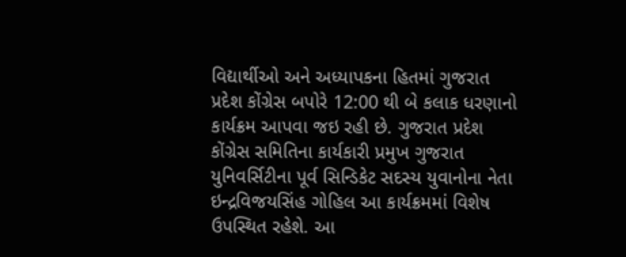વિદ્યાર્થીઓ અને અધ્યાપકના હિતમાં ગુજરાત પ્રદેશ કોંગ્રેસ બપોરે 12:00 થી બે કલાક ધરણાનો કાર્યક્રમ આપવા જઇ રહી છે. ગુજરાત પ્રદેશ કોંગ્રેસ સમિતિના કાર્યકારી પ્રમુખ ગુજરાત યુનિવર્સિટીના પૂર્વ સિન્ડિકેટ સદસ્ય યુવાનોના નેતા ઇન્દ્રવિજયસિંહ ગોહિલ આ કાર્યક્રમમાં વિશેષ ઉપસ્થિત રહેશે. આ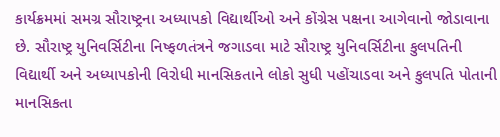કાર્યક્રમમાં સમગ્ર સૌરાષ્ટ્રના અધ્યાપકો વિદ્યાર્થીઓ અને કોંગ્રેસ પક્ષના આગેવાનો જોડાવાના છે. સૌરાષ્ટ્ર યુનિવર્સિટીના નિષ્ફળતંત્રને જગાડવા માટે સૌરાષ્ટ્ર યુનિવર્સિટીના કુલપતિની વિદ્યાર્થી અને અધ્યાપકોની વિરોધી માનસિકતાને લોકો સુધી પહોંચાડવા અને કુલપતિ પોતાની માનસિકતા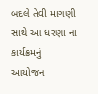બદલે તેવી માગણી સાથે આ ધરણા ના કાર્યક્રમનું આયોજન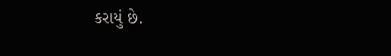કરાયું છે.